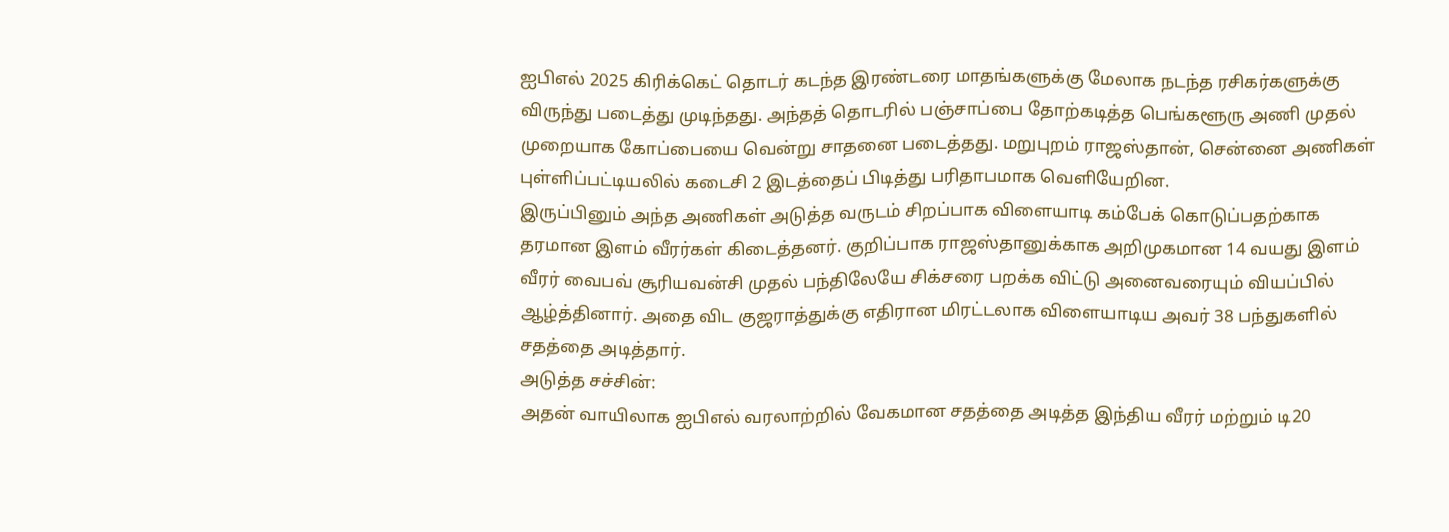ஐபிஎல் 2025 கிரிக்கெட் தொடர் கடந்த இரண்டரை மாதங்களுக்கு மேலாக நடந்த ரசிகர்களுக்கு விருந்து படைத்து முடிந்தது. அந்தத் தொடரில் பஞ்சாப்பை தோற்கடித்த பெங்களூரு அணி முதல் முறையாக கோப்பையை வென்று சாதனை படைத்தது. மறுபுறம் ராஜஸ்தான், சென்னை அணிகள் புள்ளிப்பட்டியலில் கடைசி 2 இடத்தைப் பிடித்து பரிதாபமாக வெளியேறின.
இருப்பினும் அந்த அணிகள் அடுத்த வருடம் சிறப்பாக விளையாடி கம்பேக் கொடுப்பதற்காக தரமான இளம் வீரர்கள் கிடைத்தனர். குறிப்பாக ராஜஸ்தானுக்காக அறிமுகமான 14 வயது இளம் வீரர் வைபவ் சூரியவன்சி முதல் பந்திலேயே சிக்சரை பறக்க விட்டு அனைவரையும் வியப்பில் ஆழ்த்தினார். அதை விட குஜராத்துக்கு எதிரான மிரட்டலாக விளையாடிய அவர் 38 பந்துகளில் சதத்தை அடித்தார்.
அடுத்த சச்சின்:
அதன் வாயிலாக ஐபிஎல் வரலாற்றில் வேகமான சதத்தை அடித்த இந்திய வீரர் மற்றும் டி20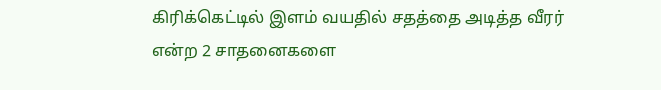கிரிக்கெட்டில் இளம் வயதில் சதத்தை அடித்த வீரர் என்ற 2 சாதனைகளை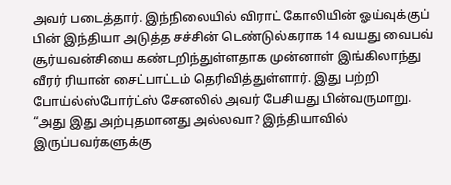அவர் படைத்தார். இந்நிலையில் விராட் கோலியின் ஓய்வுக்குப் பின் இந்தியா அடுத்த சச்சின் டெண்டுல்கராக 14 வயது வைபவ் சூர்யவன்சியை கண்டறிந்துள்ளதாக முன்னாள் இங்கிலாந்து வீரர் ரியான் சைட்பாட்டம் தெரிவித்துள்ளார். இது பற்றி போய்ல்ஸ்போர்ட்ஸ் சேனலில் அவர் பேசியது பின்வருமாறு.
“அது இது அற்புதமானது அல்லவா? இந்தியாவில் இருப்பவர்களுக்கு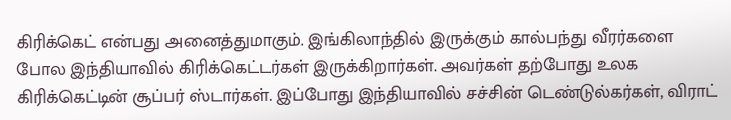கிரிக்கெட் என்பது அனைத்துமாகும். இங்கிலாந்தில் இருக்கும் கால்பந்து வீரர்களை போல இந்தியாவில் கிரிக்கெட்டர்கள் இருக்கிறார்கள். அவர்கள் தற்போது உலக கிரிக்கெட்டின் சூப்பர் ஸ்டார்கள். இப்போது இந்தியாவில் சச்சின் டெண்டுல்கர்கள், விராட்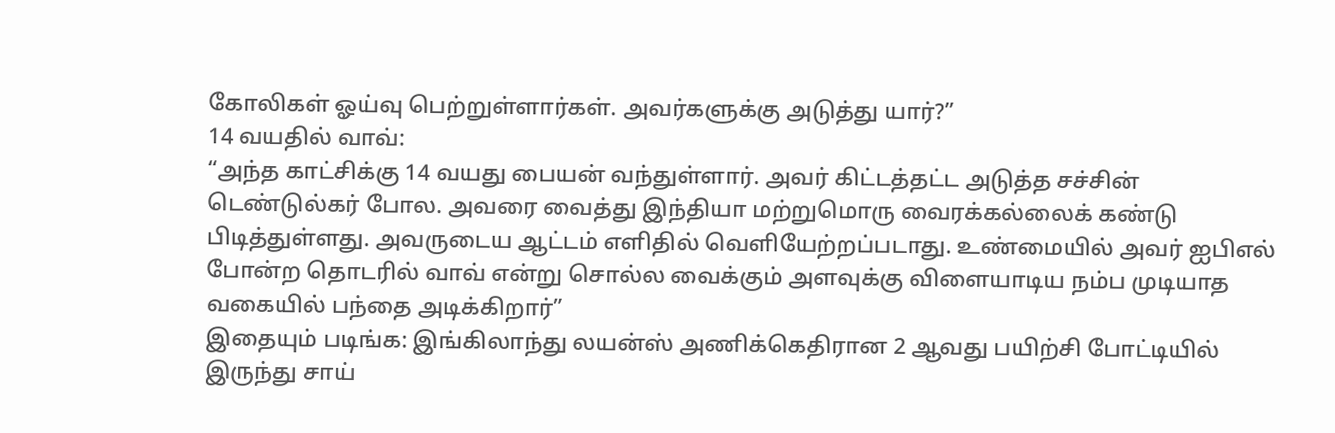கோலிகள் ஓய்வு பெற்றுள்ளார்கள். அவர்களுக்கு அடுத்து யார்?”
14 வயதில் வாவ்:
“அந்த காட்சிக்கு 14 வயது பையன் வந்துள்ளார். அவர் கிட்டத்தட்ட அடுத்த சச்சின் டெண்டுல்கர் போல. அவரை வைத்து இந்தியா மற்றுமொரு வைரக்கல்லைக் கண்டு பிடித்துள்ளது. அவருடைய ஆட்டம் எளிதில் வெளியேற்றப்படாது. உண்மையில் அவர் ஐபிஎல் போன்ற தொடரில் வாவ் என்று சொல்ல வைக்கும் அளவுக்கு விளையாடிய நம்ப முடியாத வகையில் பந்தை அடிக்கிறார்”
இதையும் படிங்க: இங்கிலாந்து லயன்ஸ் அணிக்கெதிரான 2 ஆவது பயிற்சி போட்டியில் இருந்து சாய்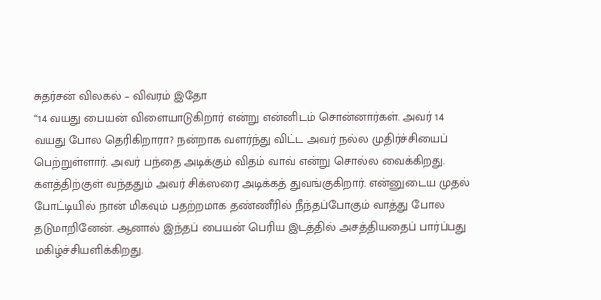சுதர்சன் விலகல் – விவரம் இதோ
“14 வயது பையன் விளையாடுகிறார் என்று என்னிடம் சொன்னார்கள். அவர் 14 வயது போல தெரிகிறாரா? நன்றாக வளர்ந்து விட்ட அவர் நல்ல முதிர்ச்சியைப் பெற்றுள்ளார். அவர் பந்தை அடிக்கும் விதம் வாவ் என்று சொல்ல வைக்கிறது. களத்திற்குள் வந்ததும் அவர் சிக்ஸரை அடிக்கத் துவங்குகிறார். என்னுடைய முதல் போட்டியில் நான் மிகவும் பதற்றமாக தண்ணீரில் நீந்தப்போகும் வாத்து போல தடுமாறினேன். ஆனால் இந்தப் பையன் பெரிய இடத்தில் அசத்தியதைப் பார்ப்பது மகிழ்ச்சியளிக்கிறது.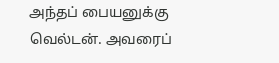அந்தப் பையனுக்கு வெல்டன். அவரைப்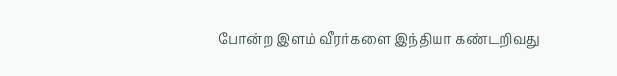போன்ற இளம் வீரர்களை இந்தியா கண்டறிவது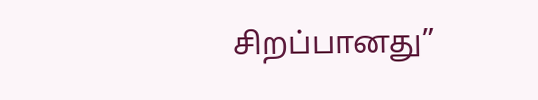சிறப்பானது”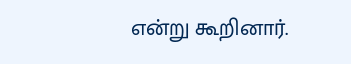என்று கூறினார்.